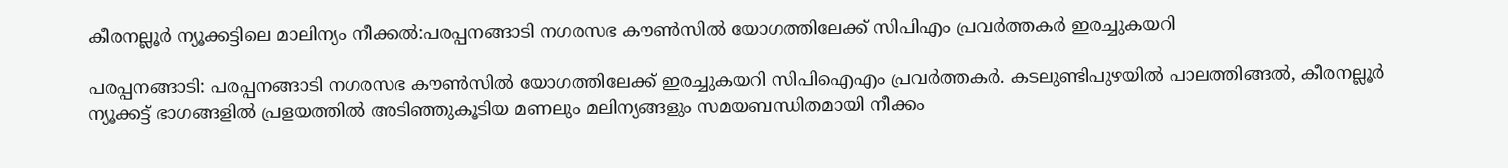കീരനല്ലൂര്‍ ന്യൂക്കട്ടിലെ മാലിന്യം നീക്കല്‍:പരപ്പനങ്ങാടി നഗരസഭ കൗണ്‍സില്‍ യോഗത്തിലേക്ക് സിപിഎം പ്രവര്‍ത്തകര്‍ ഇരച്ചുകയറി

പരപ്പനങ്ങാടി: പരപ്പനങ്ങാടി നഗരസഭ കൗണ്‍സില്‍ യോഗത്തിലേക്ക് ഇരച്ചുകയറി സിപിഐഎം പ്രവര്‍ത്തകര്‍. കടലുണ്ടിപുഴയില്‍ പാലത്തിങ്ങല്‍, കീരനല്ലൂര്‍ ന്യൂക്കട്ട് ഭാഗങ്ങളില്‍ പ്രളയത്തില്‍ അടിഞ്ഞുകൂടിയ മണലും മലിന്യങ്ങളും സമയബന്ധിതമായി നീക്കം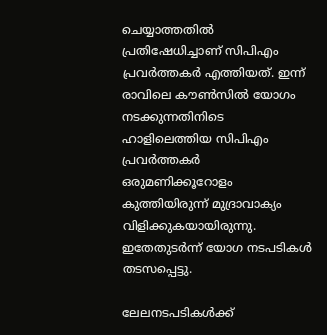ചെയ്യാത്തതില്‍ പ്രതിഷേധിച്ചാണ് സിപിഎം പ്രവര്‍ത്തകര്‍ എത്തിയത്. ഇന്ന് രാവിലെ കൗണ്‍സില്‍ യോഗം നടക്കുന്നതിനിടെ ഹാളിലെത്തിയ സിപിഎം പ്രവര്‍ത്തകര്‍ ഒരുമണിക്കൂറോളം കുത്തിയിരുന്ന് മുദ്രാവാക്യം വിളിക്കുകയായിരുന്നു. ഇതേതുടര്‍ന്ന് യോഗ നടപടികള്‍ തടസപ്പെട്ടു.

ലേലനടപടികള്‍ക്ക്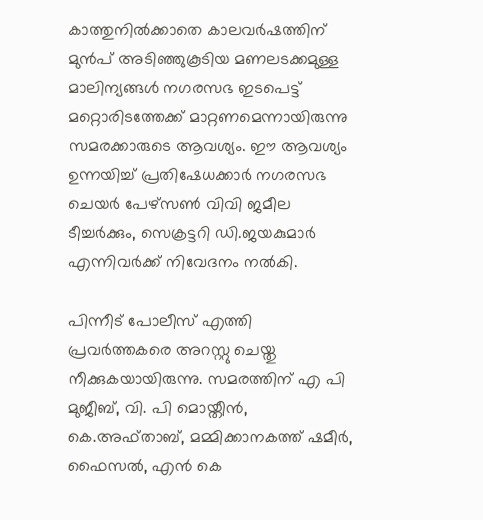കാത്തുനില്‍ക്കാതെ കാലവര്‍ഷത്തിന് മുന്‍പ് അടിഞ്ഞുകൂടിയ മണലടക്കമുള്ള മാലിന്യങ്ങള്‍ നഗരസഭ ഇടപെട്ട് മറ്റൊരിടത്തേക്ക് മാറ്റണമെന്നായിരുന്നു സമരക്കാരുടെ ആവശ്യം. ഈ ആവശ്യം ഉന്നയിച്ച് പ്രതിഷേധക്കാര്‍ നഗരസഭ ചെയര്‍ പേഴ്‌സണ്‍ വിവി ജമീല ടീച്ചര്‍ക്കും, സെക്രട്ടറി ഡി.ജയകുമാര്‍ എന്നിവര്‍ക്ക് നിവേദനം നല്‍കി.

പിന്നീട് പോലീസ് എത്തി പ്രവര്‍ത്തകരെ അറസ്റ്റു ചെയ്തു നീക്കുകയായിരുന്നു. സമരത്തിന് എ പി മുജീബ്, വി. പി മൊയ്തീന്‍, കെ.അഫ്താബ്, മമ്മിക്കാനകത്ത് ഷമീര്‍, ഫൈസല്‍, എന്‍ കെ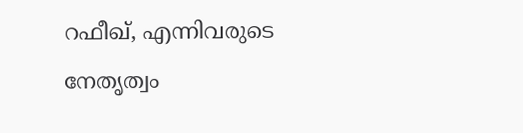റഫീഖ്, എന്നിവരുടെ നേതൃത്വം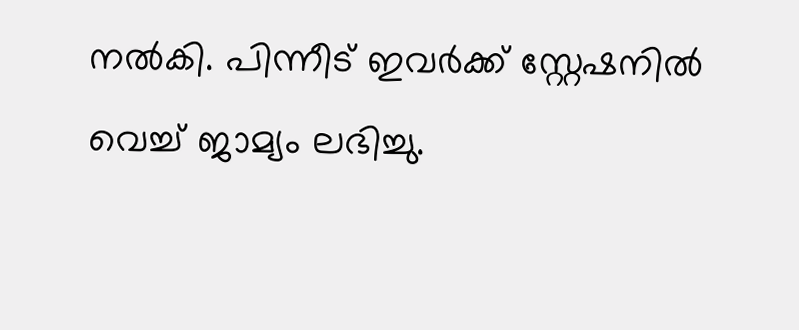നല്‍കി. പിന്നീട് ഇവര്‍ക്ക് സ്റ്റേഷനില്‍ വെച്ച് ജാമ്യം ലഭിച്ചു.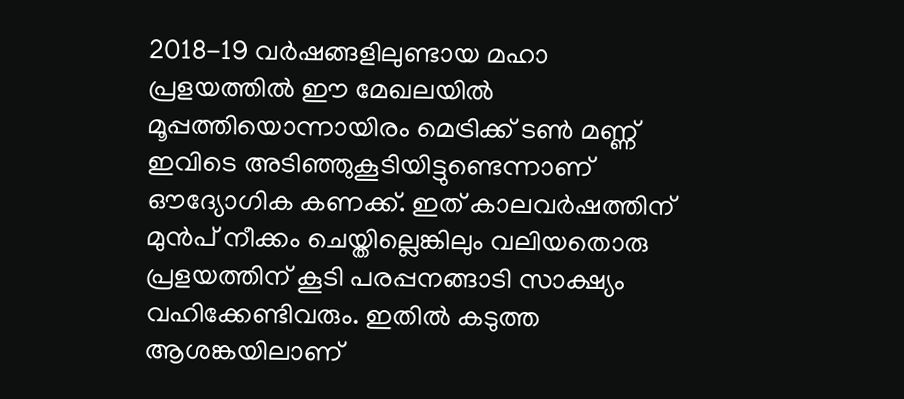2018-19 വര്‍ഷങ്ങളിലുണ്ടായ മഹാ പ്രളയത്തില്‍ ഈ മേഖലയില്‍ മൂപ്പത്തിയൊന്നായിരം മെട്രിക്ക് ടണ്‍ മണ്ണ് ഇവിടെ അടിഞ്ഞുകൂടിയിട്ടുണ്ടെന്നാണ് ഔദ്യോഗിക കണക്ക്. ഇത് കാലവര്‍ഷത്തിന് മുന്‍പ് നീക്കം ചെയ്തില്ലെങ്കിലും വലിയതൊരു പ്രളയത്തിന് കൂടി പരപ്പനങ്ങാടി സാക്ഷ്യം വഹിക്കേണ്ടിവരും. ഇതില്‍ കടുത്ത ആശങ്കയിലാണ്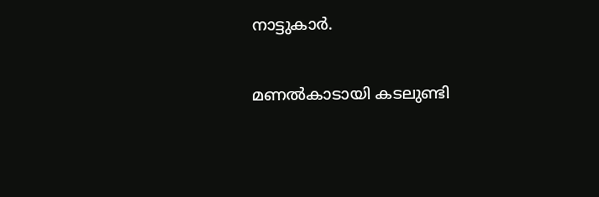നാട്ടുകാര്‍.

മണല്‍കാടായി കടലുണ്ടി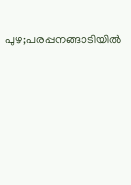പുഴ;പരപ്പനങ്ങാടിയില്‍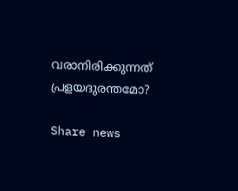വരാനിരിക്കുന്നത് പ്രളയദുരന്തമോ?

Share news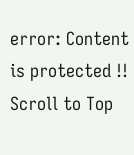error: Content is protected !!
Scroll to Top